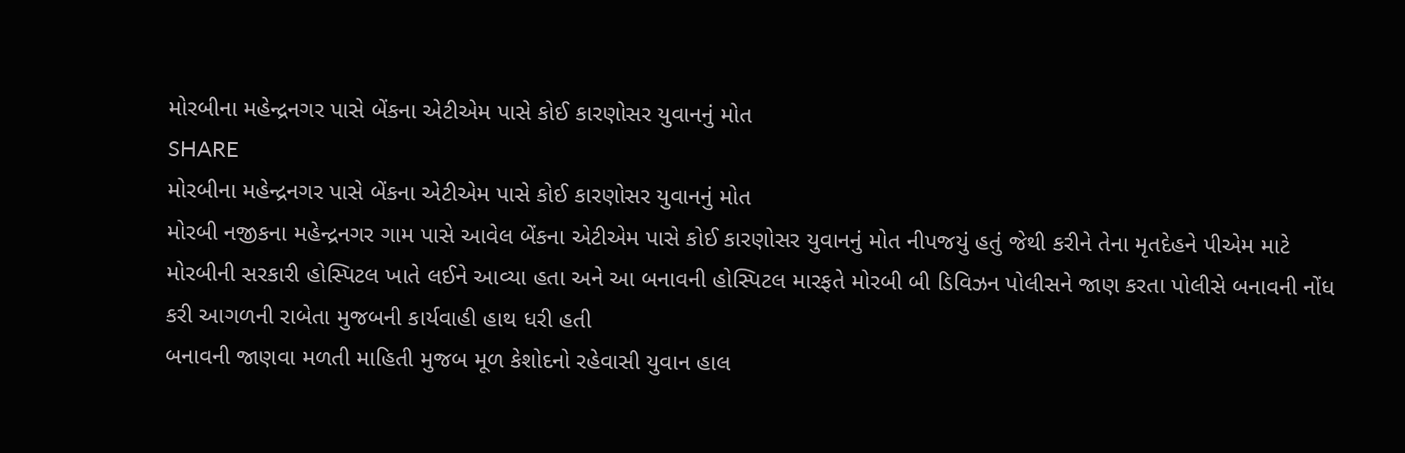મોરબીના મહેન્દ્રનગર પાસે બેંકના એટીએમ પાસે કોઈ કારણોસર યુવાનનું મોત
SHARE
મોરબીના મહેન્દ્રનગર પાસે બેંકના એટીએમ પાસે કોઈ કારણોસર યુવાનનું મોત
મોરબી નજીકના મહેન્દ્રનગર ગામ પાસે આવેલ બેંકના એટીએમ પાસે કોઈ કારણોસર યુવાનનું મોત નીપજયું હતું જેથી કરીને તેના મૃતદેહને પીએમ માટે મોરબીની સરકારી હોસ્પિટલ ખાતે લઈને આવ્યા હતા અને આ બનાવની હોસ્પિટલ મારફતે મોરબી બી ડિવિઝન પોલીસને જાણ કરતા પોલીસે બનાવની નોંધ કરી આગળની રાબેતા મુજબની કાર્યવાહી હાથ ધરી હતી
બનાવની જાણવા મળતી માહિતી મુજબ મૂળ કેશોદનો રહેવાસી યુવાન હાલ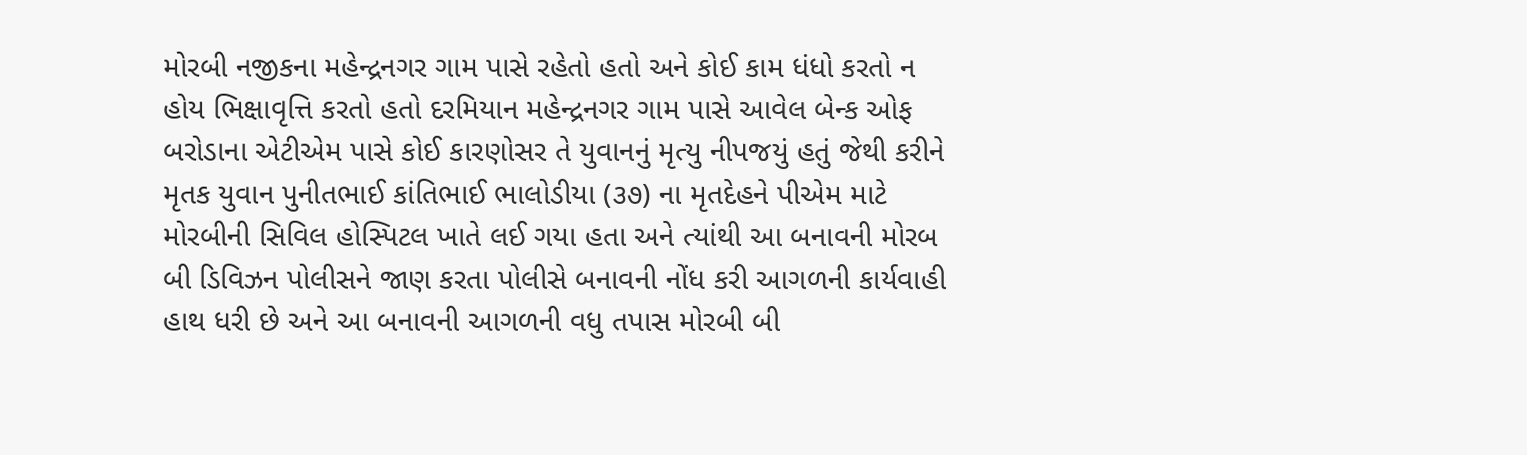મોરબી નજીકના મહેન્દ્રનગર ગામ પાસે રહેતો હતો અને કોઈ કામ ધંધો કરતો ન હોય ભિક્ષાવૃત્તિ કરતો હતો દરમિયાન મહેન્દ્રનગર ગામ પાસે આવેલ બેન્ક ઓફ બરોડાના એટીએમ પાસે કોઈ કારણોસર તે યુવાનનું મૃત્યુ નીપજયું હતું જેથી કરીને મૃતક યુવાન પુનીતભાઈ કાંતિભાઈ ભાલોડીયા (૩૭) ના મૃતદેહને પીએમ માટે મોરબીની સિવિલ હોસ્પિટલ ખાતે લઈ ગયા હતા અને ત્યાંથી આ બનાવની મોરબ બી ડિવિઝન પોલીસને જાણ કરતા પોલીસે બનાવની નોંધ કરી આગળની કાર્યવાહી હાથ ધરી છે અને આ બનાવની આગળની વધુ તપાસ મોરબી બી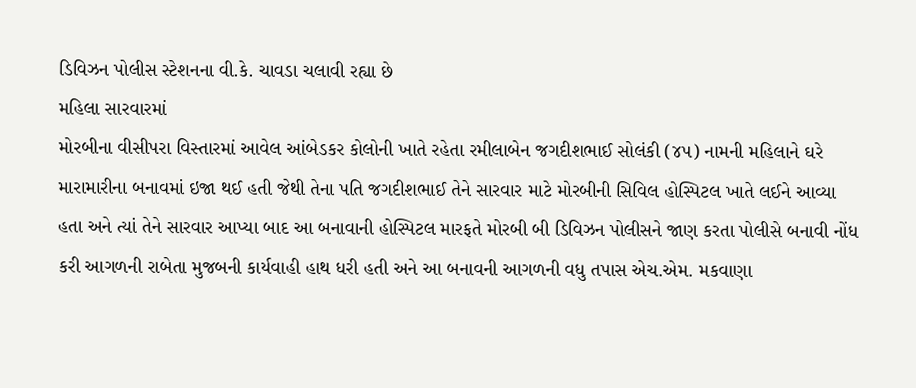ડિવિઝન પોલીસ સ્ટેશનના વી.કે. ચાવડા ચલાવી રહ્યા છે
મહિલા સારવારમાં
મોરબીના વીસીપરા વિસ્તારમાં આવેલ આંબેડકર કોલોની ખાતે રહેતા રમીલાબેન જગદીશભાઈ સોલંકી (૪૫) નામની મહિલાને ઘરે મારામારીના બનાવમાં ઇજા થઈ હતી જેથી તેના પતિ જગદીશભાઈ તેને સારવાર માટે મોરબીની સિવિલ હોસ્પિટલ ખાતે લઈને આવ્યા હતા અને ત્યાં તેને સારવાર આપ્યા બાદ આ બનાવાની હોસ્પિટલ મારફતે મોરબી બી ડિવિઝન પોલીસને જાણ કરતા પોલીસે બનાવી નોંધ કરી આગળની રાબેતા મુજબની કાર્યવાહી હાથ ધરી હતી અને આ બનાવની આગળની વધુ તપાસ એચ.એમ. મકવાણા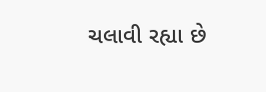ચલાવી રહ્યા છે